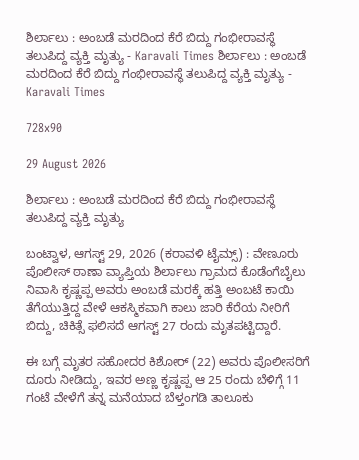ಶಿರ್ಲಾಲು : ಅಂಬಡೆ ಮರದಿಂದ ಕೆರೆ ಬಿದ್ದು ಗಂಭೀರಾವಸ್ಥೆ ತಲುಪಿದ್ದ ವ್ಯಕ್ತಿ ಮೃತ್ಯು - Karavali Times ಶಿರ್ಲಾಲು : ಅಂಬಡೆ ಮರದಿಂದ ಕೆರೆ ಬಿದ್ದು ಗಂಭೀರಾವಸ್ಥೆ ತಲುಪಿದ್ದ ವ್ಯಕ್ತಿ ಮೃತ್ಯು - Karavali Times

728x90

29 August 2026

ಶಿರ್ಲಾಲು : ಅಂಬಡೆ ಮರದಿಂದ ಕೆರೆ ಬಿದ್ದು ಗಂಭೀರಾವಸ್ಥೆ ತಲುಪಿದ್ದ ವ್ಯಕ್ತಿ ಮೃತ್ಯು

ಬಂಟ್ವಾಳ, ಆಗಸ್ಟ್ 29, 2026 (ಕರಾವಳಿ ಟೈಮ್ಸ್) : ವೇಣೂರು ಪೊಲೀಸ್ ಠಾಣಾ ವ್ಯಾಪ್ತಿಯ ಶಿರ್ಲಾಲು ಗ್ರಾಮದ ಕೊಡೆಂಗೆಬೈಲು ನಿವಾಸಿ ಕೃಷ್ಣಪ್ಪ ಅವರು ಅಂಬಡೆ ಮರಕ್ಕೆ ಹತ್ತಿ ಅಂಬಟೆ ಕಾಯಿ ತೆಗೆಯುತ್ತಿದ್ದ ವೇಳೆ ಆಕಸ್ಮಿಕವಾಗಿ ಕಾಲು ಜಾರಿ ಕೆರೆಯ ನೀರಿಗೆ ಬಿದ್ದು, ಚಿಕಿತ್ಸೆ ಫಲಿಸದೆ ಆಗಸ್ಟ್ 27 ರಂದು ಮೃತಪಟ್ಟಿದ್ದಾರೆ.

ಈ ಬಗ್ಗೆ ಮೃತರ ಸಹೋದರ ಕಿಶೋರ್ (22) ಅವರು ಪೊಲೀಸರಿಗೆ ದೂರು ನೀಡಿದ್ದು, ಇವರ ಅಣ್ಣ ಕೃಷ್ಣಪ್ಪ ಆ 25 ರಂದು ಬೆಳಿಗ್ಗೆ 11 ಗಂಟೆ ವೇಳೆಗೆ ತನ್ನ ಮನೆಯಾದ ಬೆಳ್ತಂಗಡಿ ತಾಲೂಕು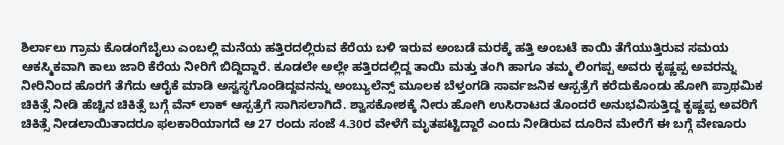ಶಿರ್ಲಾಲು ಗ್ರಾಮ ಕೊಡಂಗೆಬೈಲು ಎಂಬಲ್ಲಿ ಮನೆಯ ಹತ್ತಿರದಲ್ಲಿರುವ ಕೆರೆಯ ಬಳಿ ಇರುವ ಅಂಬಡೆ ಮರಕ್ಕೆ ಹತ್ತಿ ಅಂಬಟೆ ಕಾಯಿ ತೆಗೆಯುತ್ತಿರುವ ಸಮಯ ಆಕಸ್ಮಿಕವಾಗಿ ಕಾಲು ಜಾರಿ ಕೆರೆಯ ನೀರಿಗೆ ಬಿದ್ದಿದ್ದಾರೆ. ಕೂಡಲೇ ಅಲ್ಲೇ ಹತ್ತಿರದಲ್ಲಿದ್ದ ತಾಯಿ ಮತ್ತು ತಂಗಿ ಹಾಗೂ ತಮ್ಮ ಲಿಂಗಪ್ಪ ಅವರು ಕೃಷ್ಣಪ್ಪ ಅವರನ್ನು ನೀರಿನಿಂದ ಹೊರಗೆ ತೆಗೆದು ಆರೈಕೆ ಮಾಡಿ ಅಸ್ವಸ್ಥಗೊಂಡಿದ್ದವನನ್ನು ಅಂಬ್ಯುಲೆನ್ಸ್ ಮೂಲಕ ಬೆಳ್ತಂಗಡಿ ಸಾರ್ವಜನಿಕ ಆಸ್ಪತ್ರೆಗೆ ಕರೆದುಕೊಂಡು ಹೋಗಿ ಪ್ರಾಥಮಿಕ ಚಿಕಿತ್ಸೆ ನೀಡಿ ಹೆಚ್ಚಿನ ಚಿಕಿತ್ಸೆ ಬಗ್ಗೆ ವೆನ್ ಲಾಕ್ ಆಸ್ಪತ್ರೆಗೆ ಸಾಗಿಸಲಾಗಿದೆ. ಶ್ವಾಸಕೋಶಕ್ಕೆ ನೀರು ಹೋಗಿ ಉಸಿರಾಟದ ತೊಂದರೆ ಅನುಭವಿಸುತ್ತಿದ್ದ ಕೃಷ್ಣಪ್ಪ ಅವರಿಗೆ ಚಿಕಿತ್ಸೆ ನೀಡಲಾಯಿತಾದರೂ ಫಲಕಾರಿಯಾಗದೆ ಆ 27 ರಂದು ಸಂಜೆ 4.30ರ ವೇಳೆಗೆ ಮೃತಪಟ್ಟಿದ್ದಾರೆ ಎಂದು ನೀಡಿರುವ ದೂರಿನ ಮೇರೆಗೆ ಈ ಬಗ್ಗೆ ವೇಣೂರು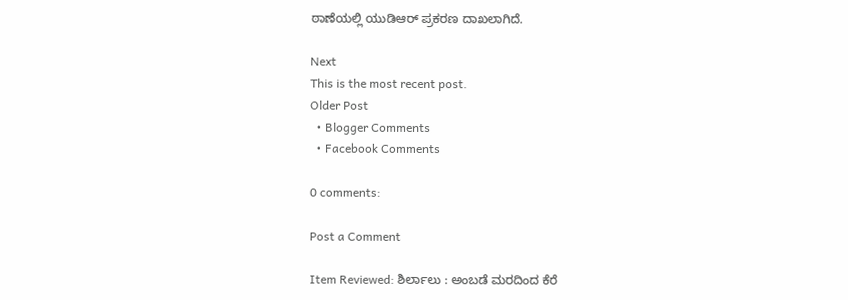ಠಾಣೆಯಲ್ಲಿ ಯುಡಿಆರ್ ಪ್ರಕರಣ ದಾಖಲಾಗಿದೆ.

Next
This is the most recent post.
Older Post
  • Blogger Comments
  • Facebook Comments

0 comments:

Post a Comment

Item Reviewed: ಶಿರ್ಲಾಲು : ಅಂಬಡೆ ಮರದಿಂದ ಕೆರೆ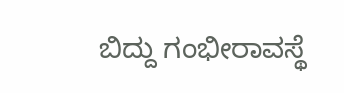ಬಿದ್ದು ಗಂಭೀರಾವಸ್ಥೆ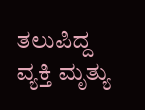ತಲುಪಿದ್ದ ವ್ಯಕ್ತಿ ಮೃತ್ಯು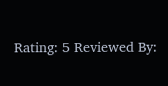Rating: 5 Reviewed By: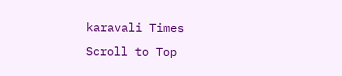karavali Times
Scroll to Top